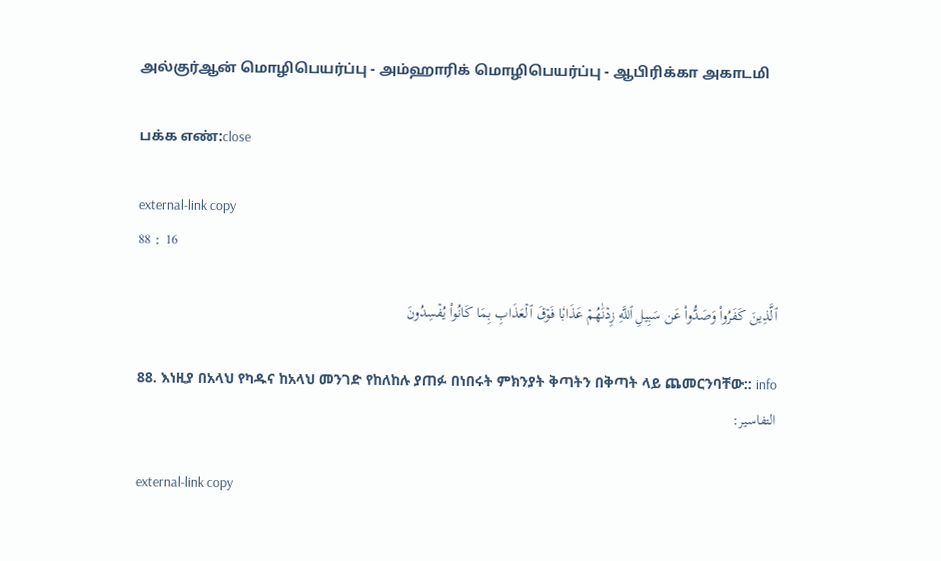அல்குர்ஆன் மொழிபெயர்ப்பு - அம்ஹாரிக் மொழிபெயர்ப்பு - ஆபிரிக்கா அகாடமி

பக்க எண்:close

external-link copy
88 : 16

ٱلَّذِينَ كَفَرُواْ وَصَدُّواْ عَن سَبِيلِ ٱللَّهِ زِدۡنَٰهُمۡ عَذَابٗا فَوۡقَ ٱلۡعَذَابِ بِمَا كَانُواْ يُفۡسِدُونَ

88. እነዚያ በአላህ የካዱና ከአላህ መንገድ የከለከሉ ያጠፉ በነበሩት ምክንያት ቅጣትን በቅጣት ላይ ጨመርንባቸው:: info
التفاسير:

external-link copy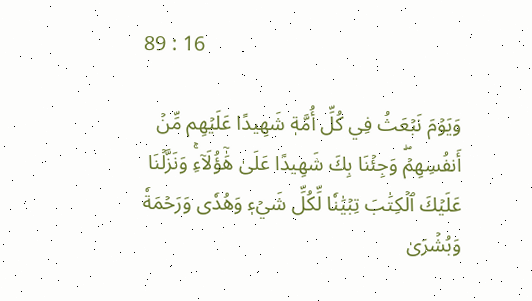89 : 16

وَيَوۡمَ نَبۡعَثُ فِي كُلِّ أُمَّةٖ شَهِيدًا عَلَيۡهِم مِّنۡ أَنفُسِهِمۡۖ وَجِئۡنَا بِكَ شَهِيدًا عَلَىٰ هَٰٓؤُلَآءِۚ وَنَزَّلۡنَا عَلَيۡكَ ٱلۡكِتَٰبَ تِبۡيَٰنٗا لِّكُلِّ شَيۡءٖ وَهُدٗى وَرَحۡمَةٗ وَبُشۡرَىٰ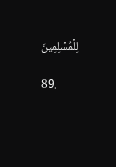لِلۡمُسۡلِمِينَ

89.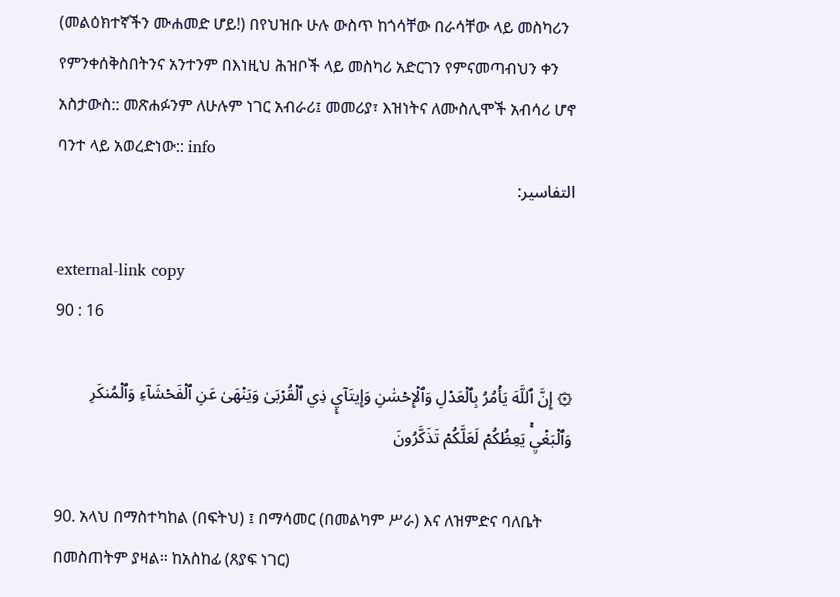(መልዕክተኛችን ሙሐመድ ሆይ!) በየህዝቡ ሁሉ ውስጥ ከጎሳቸው በራሳቸው ላይ መስካሪን የምንቀሰቅስበትንና አንተንም በእነዚህ ሕዝቦች ላይ መስካሪ አድርገን የምናመጣብህን ቀን አስታውስ:: መጽሐፉንም ለሁሉም ነገር አብራሪ፤ መመሪያ፣ እዝነትና ለሙስሊሞች አብሳሪ ሆኖ ባንተ ላይ አወረድነው:: info
التفاسير:

external-link copy
90 : 16

۞ إِنَّ ٱللَّهَ يَأۡمُرُ بِٱلۡعَدۡلِ وَٱلۡإِحۡسَٰنِ وَإِيتَآيِٕ ذِي ٱلۡقُرۡبَىٰ وَيَنۡهَىٰ عَنِ ٱلۡفَحۡشَآءِ وَٱلۡمُنكَرِ وَٱلۡبَغۡيِۚ يَعِظُكُمۡ لَعَلَّكُمۡ تَذَكَّرُونَ

90. አላህ በማስተካከል (በፍትህ) ፤ በማሳመር (በመልካም ሥራ) እና ለዝምድና ባለቤት በመስጠትም ያዛል። ከአስከፊ (ጸያፍ ነገር)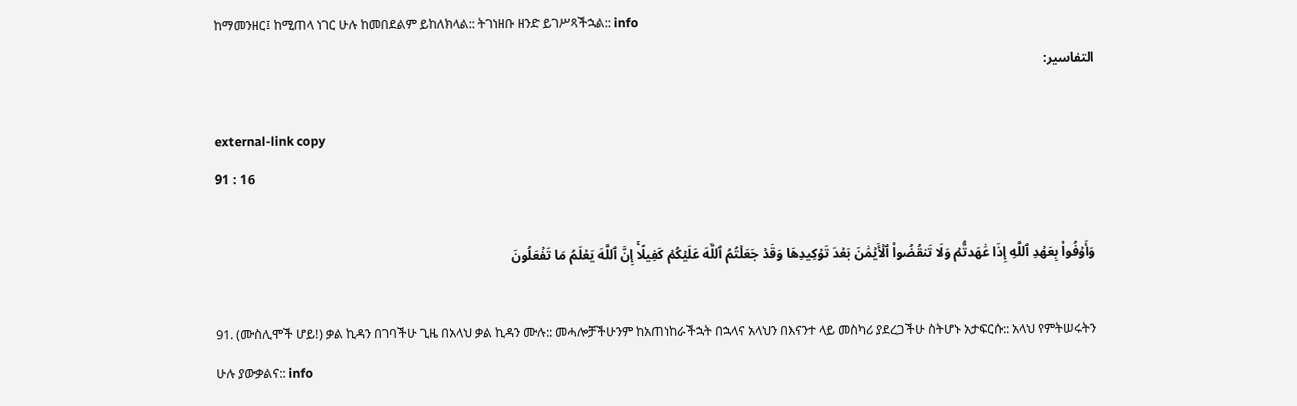ከማመንዘር፤ ከሚጠላ ነገር ሁሉ ከመበደልም ይከለክላል:: ትገነዘቡ ዘንድ ይገሥጻችኋል:: info
التفاسير:

external-link copy
91 : 16

وَأَوۡفُواْ بِعَهۡدِ ٱللَّهِ إِذَا عَٰهَدتُّمۡ وَلَا تَنقُضُواْ ٱلۡأَيۡمَٰنَ بَعۡدَ تَوۡكِيدِهَا وَقَدۡ جَعَلۡتُمُ ٱللَّهَ عَلَيۡكُمۡ كَفِيلًاۚ إِنَّ ٱللَّهَ يَعۡلَمُ مَا تَفۡعَلُونَ

91. (ሙስሊሞች ሆይ!) ቃል ኪዳን በገባችሁ ጊዜ በአላህ ቃል ኪዳን ሙሉ:: መሓሎቻችሁንም ከአጠነከራችኋት በኋላና አላህን በእናንተ ላይ መስካሪ ያደረጋችሁ ስትሆኑ አታፍርሱ:: አላህ የምትሠሩትን ሁሉ ያውቃልና:: info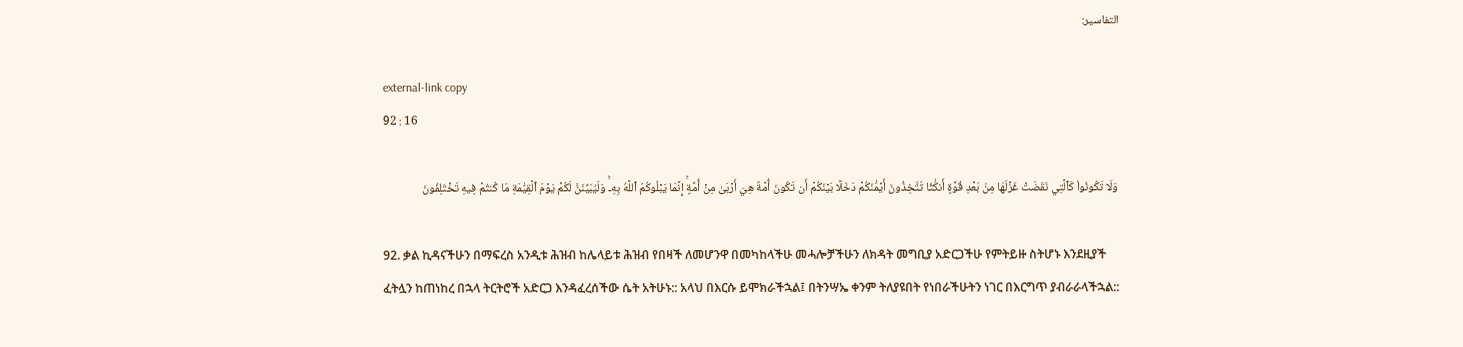التفاسير:

external-link copy
92 : 16

وَلَا تَكُونُواْ كَٱلَّتِي نَقَضَتۡ غَزۡلَهَا مِنۢ بَعۡدِ قُوَّةٍ أَنكَٰثٗا تَتَّخِذُونَ أَيۡمَٰنَكُمۡ دَخَلَۢا بَيۡنَكُمۡ أَن تَكُونَ أُمَّةٌ هِيَ أَرۡبَىٰ مِنۡ أُمَّةٍۚ إِنَّمَا يَبۡلُوكُمُ ٱللَّهُ بِهِۦۚ وَلَيُبَيِّنَنَّ لَكُمۡ يَوۡمَ ٱلۡقِيَٰمَةِ مَا كُنتُمۡ فِيهِ تَخۡتَلِفُونَ

92. ቃል ኪዳናችሁን በማፍረስ አንዲቱ ሕዝብ ከሌላይቱ ሕዝብ የበዛች ለመሆንዋ በመካከላችሁ መሓሎቻችሁን ለክዳት መግቢያ አድርጋችሁ የምትይዙ ስትሆኑ እንደዚያች ፈትሏን ከጠነከረ በኋላ ትርትሮች አድርጋ እንዳፈረሰችው ሴት አትሁኑ:: አላህ በእርሱ ይሞክራችኋል፤ በትንሣኤ ቀንም ትለያዩበት የነበራችሁትን ነገር በእርግጥ ያብራራላችኋል::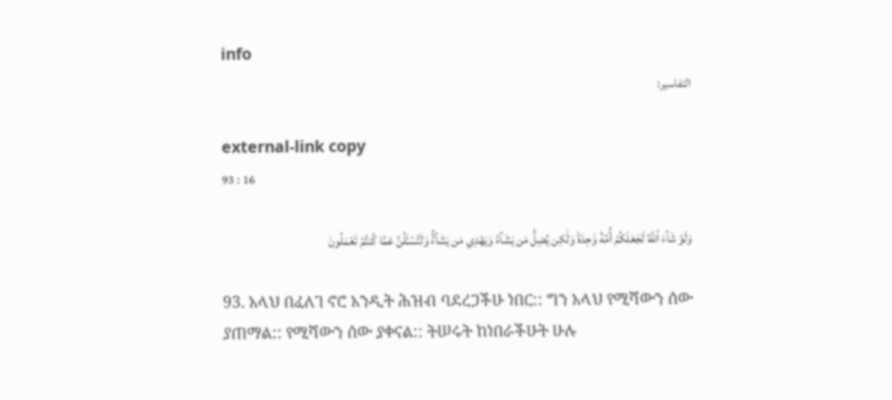info
التفاسير:

external-link copy
93 : 16

وَلَوۡ شَآءَ ٱللَّهُ لَجَعَلَكُمۡ أُمَّةٗ وَٰحِدَةٗ وَلَٰكِن يُضِلُّ مَن يَشَآءُ وَيَهۡدِي مَن يَشَآءُۚ وَلَتُسۡـَٔلُنَّ عَمَّا كُنتُمۡ تَعۡمَلُونَ

93. አላህ በፈለገ ኖሮ አንዲት ሕዝብ ባደረጋችሁ ነበር:: ግን አላህ የሚሻውን ሰው ያጠማል:: የሚሻውን ሰው ያቀናል:: ትሠሩት ከነበራችሁት ሁሉ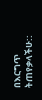በእርግጥ ትጠየቃላችሁ::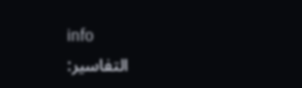info
التفاسير: